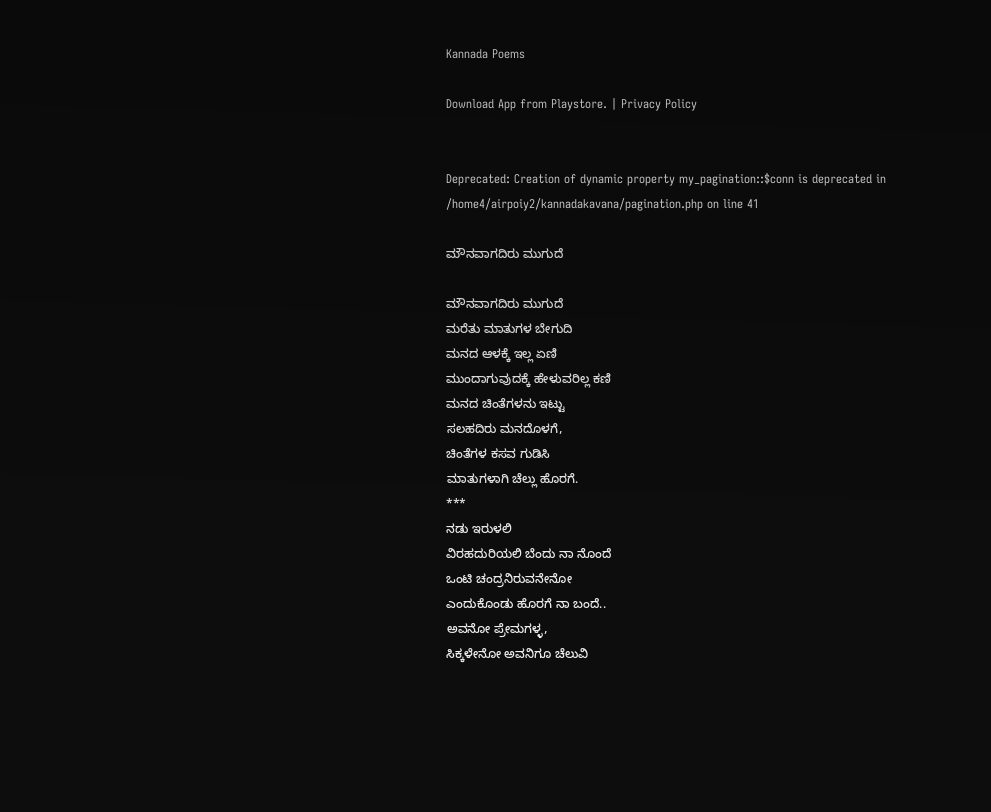Kannada Poems

Download App from Playstore. | Privacy Policy


Deprecated: Creation of dynamic property my_pagination::$conn is deprecated in /home4/airpoiy2/kannadakavana/pagination.php on line 41

ಮೌನವಾಗದಿರು ಮುಗುದೆ

ಮೌನವಾಗದಿರು ಮುಗುದೆ
ಮರೆತು ಮಾತುಗಳ ಬೇಗುದಿ
ಮನದ ಆಳಕ್ಕೆ ಇಲ್ಲ ಏಣಿ
ಮುಂದಾಗುವುದಕ್ಕೆ ಹೇಳುವರಿಲ್ಲ ಕಣಿ
ಮನದ ಚಿಂತೆಗಳನು ಇಟ್ಟು
ಸಲಹದಿರು ಮನದೊಳಗೆ,
ಚಿಂತೆಗಳ ಕಸವ ಗುಡಿಸಿ
ಮಾತುಗಳಾಗಿ ಚೆಲ್ಲು ಹೊರಗೆ.
***
ನಡು ಇರುಳಲಿ
ವಿರಹದುರಿಯಲಿ ಬೆಂದು ನಾ ನೊಂದೆ
ಒಂಟಿ ಚಂದ್ರನಿರುವನೇನೋ
ಎಂದುಕೊಂಡು ಹೊರಗೆ ನಾ ಬಂದೆ..
ಅವನೋ ಪ್ರೇಮಗಳ್ಳ,
ಸಿಕ್ಕಳೇನೋ ಅವನಿಗೂ ಚೆಲುವಿ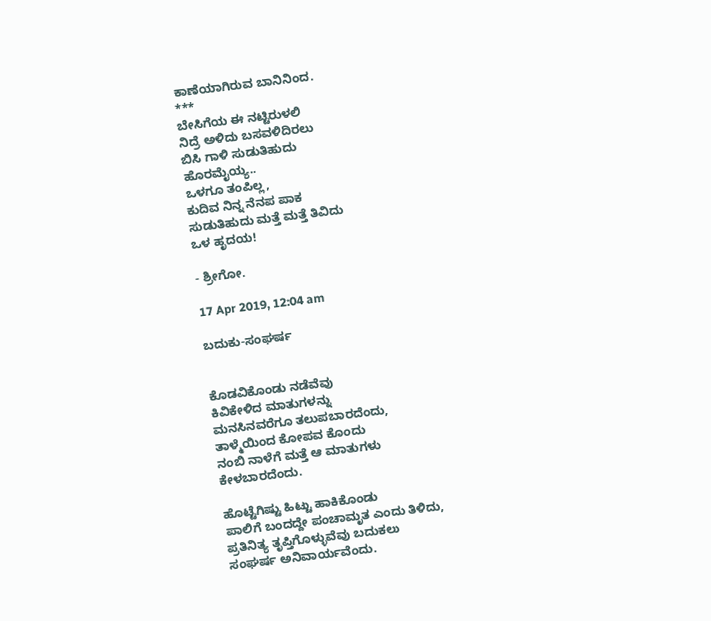ಕಾಣೆಯಾಗಿರುವ ಬಾನಿನಿಂದ.
***
ಬೇಸಿಗೆಯ ಈ ನಟ್ಟಿರುಳಲಿ
ನಿದ್ರೆ ಅಳಿದು ಬಸವಳಿದಿರಲು
ಬಿಸಿ ಗಾಳಿ ಸುಡುತಿಹುದು
ಹೊರಮೈಯ್ಯ..
ಒಳಗೂ ತಂಪಿಲ್ಲ,
ಕುದಿವ ನಿನ್ನ ನೆನಪ ಪಾಕ
ಸುಡುತಿಹುದು ಮತ್ತೆ ಮತ್ತೆ ತಿವಿದು
ಒಳ ಹೃದಯ!

- ಶ್ರೀಗೋ.

17 Apr 2019, 12:04 am

ಬದುಕು-ಸಂಘರ್ಷ


ಕೊಡವಿಕೊಂಡು ನಡೆವೆವು
ಕಿವಿಕೇಳಿದ ಮಾತುಗಳನ್ನು
ಮನಸಿನವರೆಗೂ ತಲುಪಬಾರದೆಂದು,
ತಾಳ್ಮೆಯಿಂದ ಕೋಪವ ಕೊಂದು
ನಂಬಿ ನಾಳೆಗೆ ಮತ್ತೆ ಆ ಮಾತುಗಳು
ಕೇಳಬಾರದೆಂದು.

ಹೊಟ್ಟೆಗಿಷ್ಟು ಹಿಟ್ಟು ಹಾಕಿಕೊಂಡು
ಪಾಲಿಗೆ ಬಂದದ್ದೇ ಪಂಚಾಮೃತ ಎಂದು ತಿಳಿದು,
ಪ್ರತಿನಿತ್ಯ ತೃಪ್ತಿಗೊಳ್ಳುವೆವು ಬದುಕಲು
ಸಂಘರ್ಷ ಅನಿವಾರ್ಯವೆಂದು.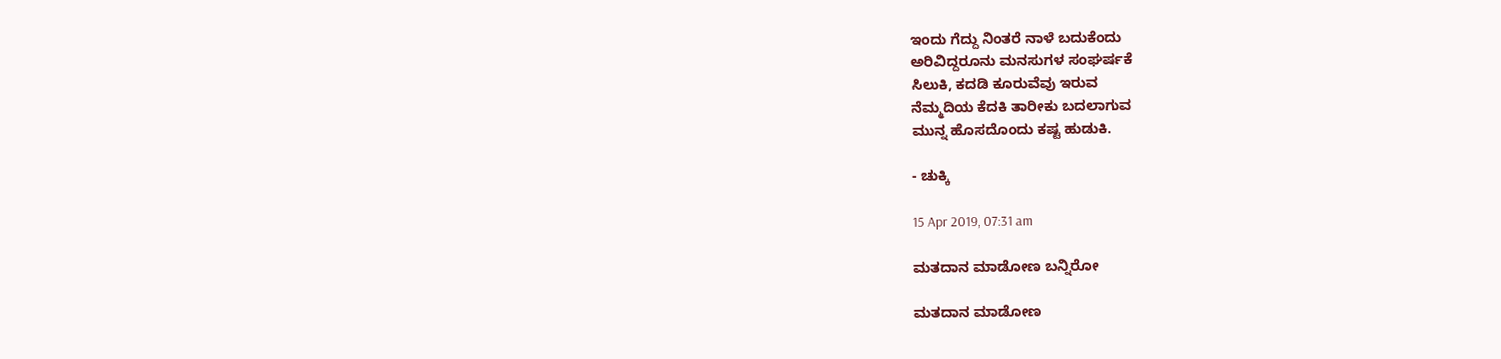ಇಂದು ಗೆದ್ದು ನಿಂತರೆ ನಾಳೆ ಬದುಕೆಂದು
ಅರಿವಿದ್ದರೂನು ಮನಸುಗಳ ಸಂಘರ್ಷಕೆ
ಸಿಲುಕಿ, ಕದಡಿ ಕೂರುವೆವು ಇರುವ
ನೆಮ್ಮದಿಯ ಕೆದಕಿ ತಾರೀಕು ಬದಲಾಗುವ
ಮುನ್ನ ಹೊಸದೊಂದು ಕಷ್ಟ ಹುಡುಕಿ.

- ಚುಕ್ಕಿ

15 Apr 2019, 07:31 am

ಮತದಾನ ಮಾಡೋಣ ಬನ್ನಿರೋ

ಮತದಾನ ಮಾಡೋಣ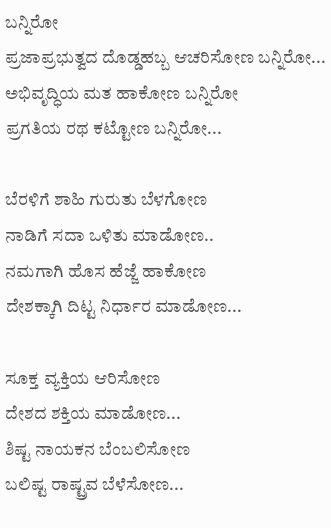ಬನ್ನಿರೋ
ಪ್ರಜಾಪ್ರಭುತ್ವದ ದೊಡ್ಡಹಬ್ಬ ಆಚರಿಸೋಣ ಬನ್ನಿರೋ...
ಅಭಿವೃದ್ಧಿಯ ಮತ ಹಾಕೋಣ ಬನ್ನಿರೋ
ಪ್ರಗತಿಯ ರಥ ಕಟ್ಟೋಣ ಬನ್ನಿರೋ...

ಬೆರಳಿಗೆ ಶಾಹಿ ಗುರುತು ಬೆಳಗೋಣ
ನಾಡಿಗೆ ಸದಾ ಒಳಿತು ಮಾಡೋಣ..
ನಮಗಾಗಿ ಹೊಸ ಹೆಜ್ಜೆ ಹಾಕೋಣ
ದೇಶಕ್ಕಾಗಿ ದಿಟ್ಟ ನಿರ್ಧಾರ ಮಾಡೋಣ...

ಸೂಕ್ತ ವ್ಯಕ್ತಿಯ ಆರಿಸೋಣ
ದೇಶದ ಶಕ್ತಿಯ ಮಾಡೋಣ...
ಶಿಷ್ಟ ನಾಯಕನ ಬೆಂಬಲಿಸೋಣ
ಬಲಿಷ್ಟ ರಾಷ್ಟ್ರವ ಬೆಳೆಸೋಣ...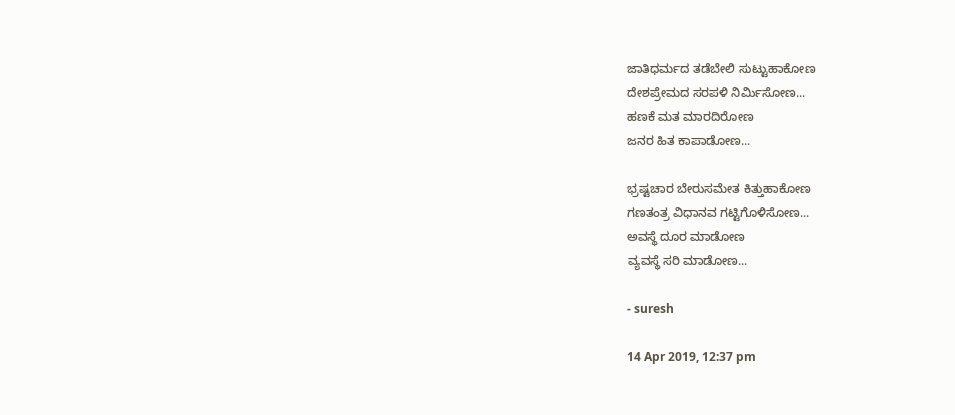ಜಾತಿಧರ್ಮದ ತಡೆಬೇಲಿ ಸುಟ್ಟುಹಾಕೋಣ
ದೇಶಪ್ರೇಮದ ಸರಪಳಿ ನಿರ್ಮಿಸೋಣ...
ಹಣಕೆ ಮತ ಮಾರದಿರೋಣ
ಜನರ ಹಿತ ಕಾಪಾಡೋಣ...

ಭ್ರಷ್ಟಚಾರ ಬೇರುಸಮೇತ ಕಿತ್ತುಹಾಕೋಣ
ಗಣತಂತ್ರ ವಿಧಾನವ ಗಟ್ಟಿಗೊಳಿಸೋಣ...
ಅವಸ್ಥೆ ದೂರ ಮಾಡೋಣ
ವ್ಯವಸ್ಥೆ ಸರಿ ಮಾಡೋಣ...

- suresh

14 Apr 2019, 12:37 pm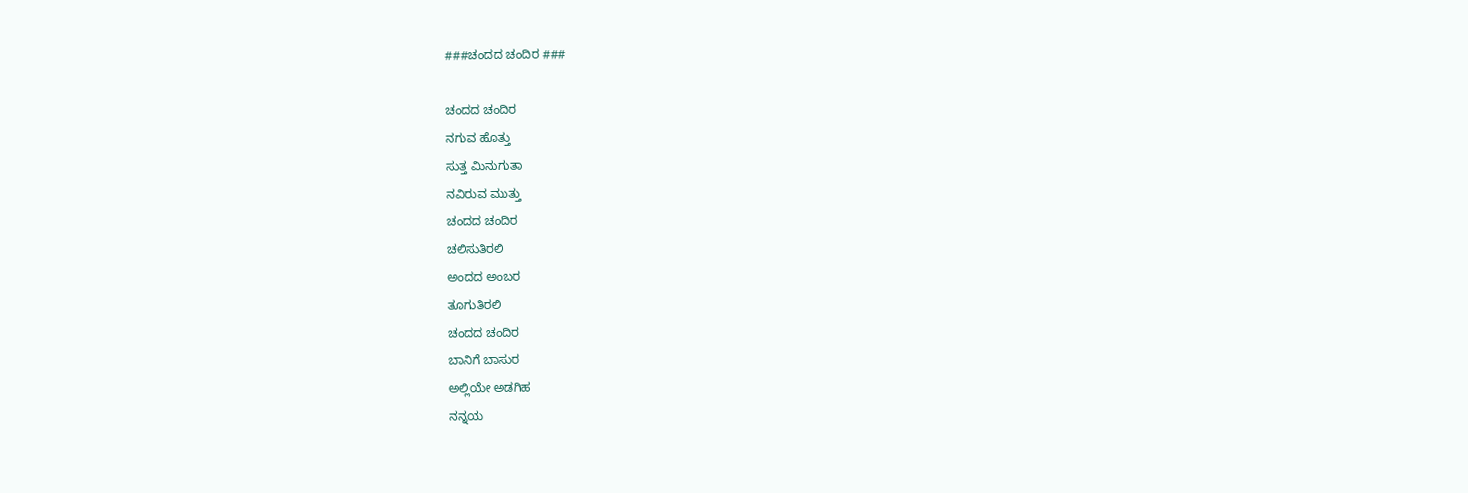###ಚಂದದ ಚಂದಿರ ###

ಚಂದದ ಚಂದಿರ
ನಗುವ ಹೊತ್ತು
ಸುತ್ತ ಮಿನುಗುತಾ
ನವಿರುವ ಮುತ್ತು
ಚಂದದ ಚಂದಿರ
ಚಲಿಸುತಿರಲಿ
ಅಂದದ ಅಂಬರ
ತೂಗುತಿರಲಿ
ಚಂದದ ಚಂದಿರ
ಬಾನಿಗೆ ಬಾಸುರ
ಅಲ್ಲಿಯೇ ಅಡಗಿಹ
ನನ್ನಯ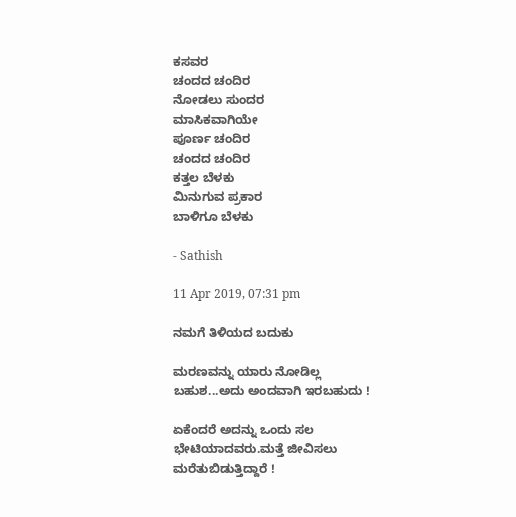ಕಸವರ
ಚಂದದ ಚಂದಿರ
ನೋಡಲು ಸುಂದರ
ಮಾಸಿಕವಾಗಿಯೇ
ಪೂರ್ಣ ಚಂದಿರ
ಚಂದದ ಚಂದಿರ
ಕತ್ತಲ ಬೆಳಕು
ಮಿನುಗುವ ಪ್ರಕಾರ
ಬಾಳಿಗೂ ಬೆಳಕು

- Sathish

11 Apr 2019, 07:31 pm

ನಮಗೆ ತಿಳಿಯದ ಬದುಕು

ಮರಣವನ್ನು ಯಾರು ನೋಡಿಲ್ಲ ಬಹುಶ...ಅದು ಅಂದವಾಗಿ ಇರಬಹುದು !

ಏಕೆಂದರೆ ಅದನ್ನು ಒಂದು ಸಲ ಭೇಟಿಯಾದವರು.ಮತ್ತೆ ಜೀವಿಸಲು ಮರೆತುಬಿಡುತ್ತಿದ್ದಾರೆ !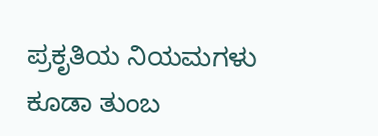ಪ್ರಕೃತಿಯ ನಿಯಮಗಳು ಕೂಡಾ ತುಂಬ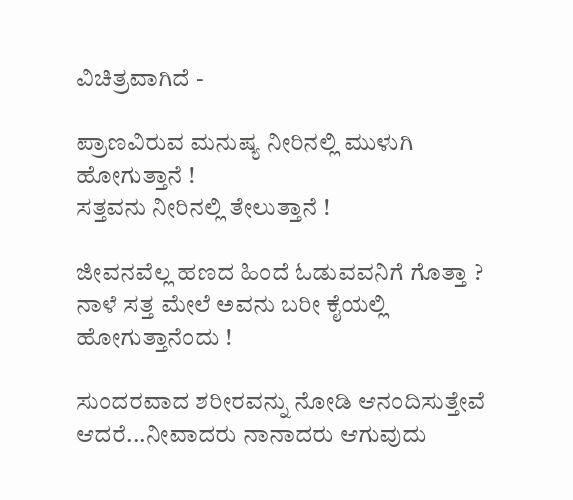ವಿಚಿತ್ರವಾಗಿದೆ -

ಪ್ರಾಣವಿರುವ ಮನುಷ್ಯ ನೀರಿನಲ್ಲಿ ಮುಳುಗಿ ಹೋಗುತ್ತಾನೆ !
ಸತ್ತವನು ನೀರಿನಲ್ಲಿ ತೇಲುತ್ತಾನೆ !

ಜೀವನವೆಲ್ಲ ಹಣದ ಹಿಂದೆ ಓಡುವವನಿಗೆ ಗೊತ್ತಾ ?
ನಾಳೆ ಸತ್ತ ಮೇಲೆ ಅವನು ಬರೀ ಕೈಯಲ್ಲಿ ಹೋಗುತ್ತಾನೆಂದು !

ಸುಂದರವಾದ ಶರೀರವನ್ನು ನೋಡಿ ಆನಂದಿಸುತ್ತೇವೆ ಆದರೆ...ನೀವಾದರು ನಾನಾದರು ಆಗುವುದು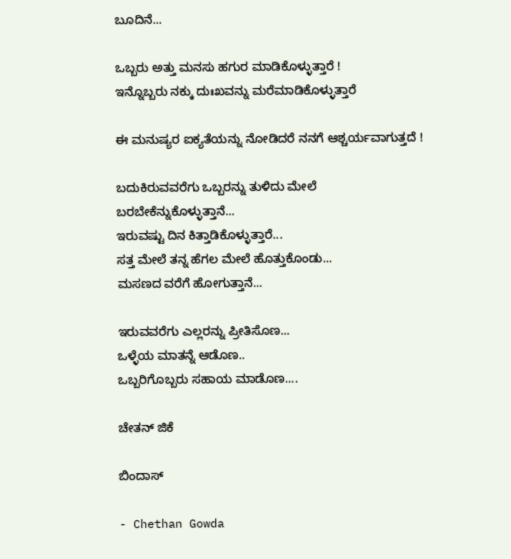ಬೂದಿನೆ...

ಒಬ್ಬರು ಅತ್ತು ಮನಸು ಹಗುರ ಮಾಡಿಕೊಳ್ಳುತ್ತಾರೆ !
ಇನ್ನೊಬ್ಬರು ನಕ್ಕು ದುಃಖವನ್ನು ಮರೆಮಾಡಿಕೊಳ್ಳುತ್ತಾರೆ

ಈ ಮನುಷ್ಯರ ಐಕ್ಯತೆಯನ್ನು ನೋಡಿದರೆ ನನಗೆ ಆಶ್ಚರ್ಯವಾಗುತ್ತದೆ !

ಬದುಕಿರುವವರೆಗು ಒಬ್ಬರನ್ನು ತುಳಿದು ಮೇಲೆ ಬರಬೇಕೆನ್ನುಕೊಳ್ಳುತ್ತಾನೆ...
ಇರುವಷ್ಟು ದಿನ ಕಿತ್ತಾಡಿಕೊಳ್ಳುತ್ತಾರೆ...
ಸತ್ತ ಮೇಲೆ ತನ್ನ ಹೆಗಲ ಮೇಲೆ ಹೊತ್ತುಕೊಂಡು...
ಮಸಣದ ವರೆಗೆ ಹೋಗುತ್ತಾನೆ...

ಇರುವವರೆಗು ಎಲ್ಲರನ್ನು ಪ್ರೀತಿಸೊಣ...
ಒಳ್ಳೆಯ ಮಾತನ್ನೆ ಆಡೊಣ..
ಒಬ್ಬರಿಗೊಬ್ಬರು ಸಹಾಯ ಮಾಡೊಣ....

ಚೇತನ್ ಜಿಕೆ

ಬಿಂದಾಸ್

- Chethan Gowda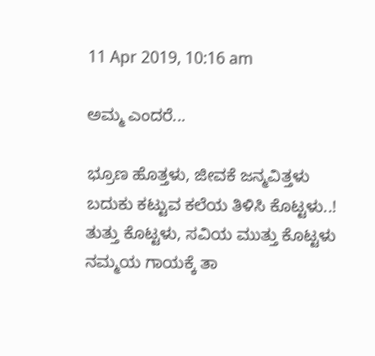11 Apr 2019, 10:16 am

ಅಮ್ಮ ಎಂದರೆ...

ಭ್ರೂಣ ಹೊತ್ತಳು, ಜೀವಕೆ ಜನ್ಮವಿತ್ತಳು
ಬದುಕು ಕಟ್ಟುವ ಕಲೆಯ ತಿಳಿಸಿ ಕೊಟ್ಟಳು..!
ತುತ್ತು ಕೊಟ್ಟಳು, ಸವಿಯ ಮುತ್ತು ಕೊಟ್ಟಳು
ನಮ್ಮಯ ಗಾಯಕ್ಕೆ ತಾ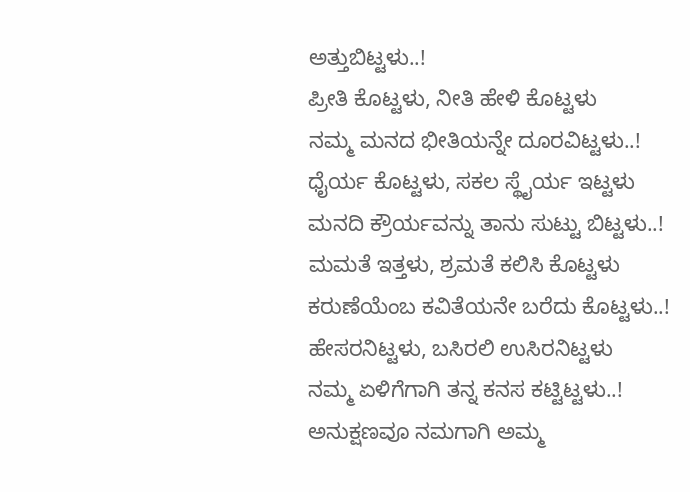ಅತ್ತುಬಿಟ್ಟಳು..!
ಪ್ರೀತಿ ಕೊಟ್ಟಳು, ನೀತಿ ಹೇಳಿ ಕೊಟ್ಟಳು
ನಮ್ಮ ಮನದ ಭೀತಿಯನ್ನೇ ದೂರವಿಟ್ಟಳು..!
ಧೈರ್ಯ ಕೊಟ್ಟಳು, ಸಕಲ ಸ್ಥೈರ್ಯ ಇಟ್ಟಳು
ಮನದಿ ಕ್ರೌರ್ಯವನ್ನು ತಾನು ಸುಟ್ಟು ಬಿಟ್ಟಳು..!
ಮಮತೆ ಇತ್ತಳು, ಶ್ರಮತೆ ಕಲಿಸಿ ಕೊಟ್ಟಳು
ಕರುಣೆಯೆಂಬ ಕವಿತೆಯನೇ ಬರೆದು ಕೊಟ್ಟಳು..!
ಹೇಸರನಿಟ್ಟಳು, ಬಸಿರಲಿ ಉಸಿರನಿಟ್ಟಳು
ನಮ್ಮ ಏಳಿಗೆಗಾಗಿ ತನ್ನ ಕನಸ ಕಟ್ಟಿಟ್ಟಳು..!
ಅನುಕ್ಷಣವೂ ನಮಗಾಗಿ ಅಮ್ಮ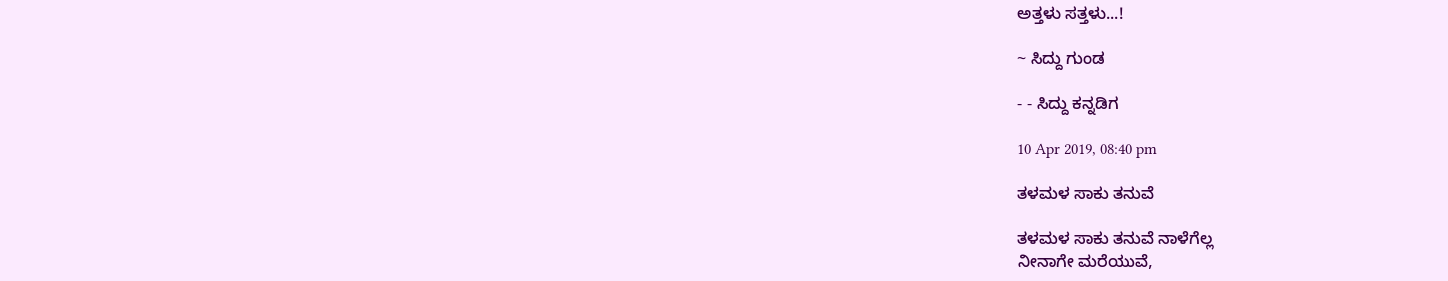ಅತ್ತಳು ಸತ್ತಳು...!

~ ಸಿದ್ದು ಗುಂಡ

- - ಸಿದ್ದು ಕನ್ನಡಿಗ

10 Apr 2019, 08:40 pm

ತಳಮಳ ಸಾಕು ತನುವೆ

ತಳಮಳ ಸಾಕು ತನುವೆ ನಾಳೆಗೆಲ್ಲ
ನೀನಾಗೇ ಮರೆಯುವೆ,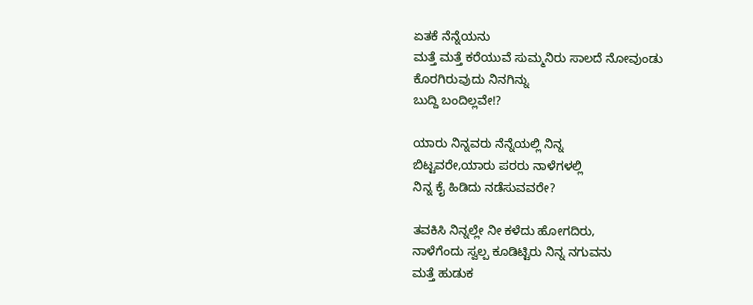ಏತಕೆ ನೆನ್ನೆಯನು
ಮತ್ತೆ ಮತ್ತೆ ಕರೆಯುವೆ ಸುಮ್ಮನಿರು ಸಾಲದೆ ನೋವುಂಡು ಕೊರಗಿರುವುದು ನಿನಗಿನ್ನು
ಬುದ್ದಿ ಬಂದಿಲ್ಲವೇ!?

ಯಾರು ನಿನ್ನವರು ನೆನ್ನೆಯಲ್ಲಿ ನಿನ್ನ
ಬಿಟ್ಟವರೇ,ಯಾರು ಪರರು ನಾಳೆಗಳಲ್ಲಿ
ನಿನ್ನ ಕೈ ಹಿಡಿದು ನಡೆಸುವವರೇ?

ತವಕಿಸಿ ನಿನ್ನಲ್ಲೇ ನೀ ಕಳೆದು ಹೋಗದಿರು,
ನಾಳೆಗೆಂದು ಸ್ವಲ್ಪ ಕೂಡಿಟ್ಟಿರು ನಿನ್ನ ನಗುವನು
ಮತ್ತೆ ಹುಡುಕ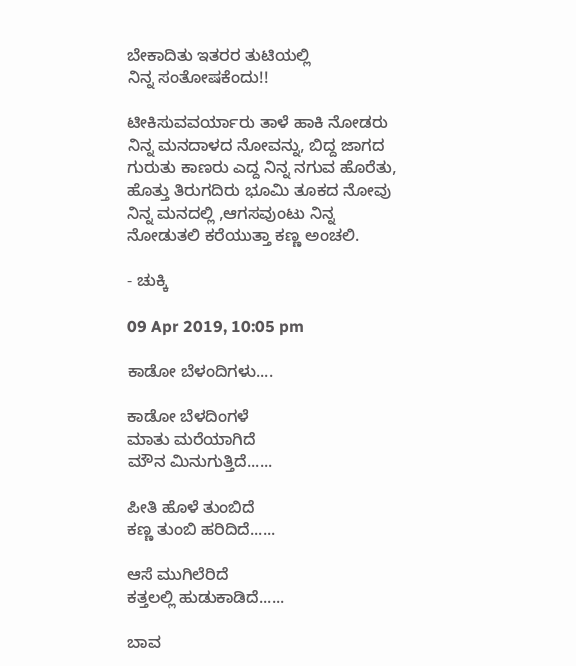ಬೇಕಾದಿತು ಇತರರ ತುಟಿಯಲ್ಲಿ
ನಿನ್ನ ಸಂತೋಷಕೆಂದು!!

ಟೀಕಿಸುವವರ್ಯಾರು ತಾಳೆ ಹಾಕಿ ನೋಡರು
ನಿನ್ನ ಮನದಾಳದ ನೋವನ್ನು, ಬಿದ್ದ ಜಾಗದ
ಗುರುತು ಕಾಣರು ಎದ್ದ ನಿನ್ನ ನಗುವ ಹೊರೆತು,
ಹೊತ್ತು ತಿರುಗದಿರು ಭೂಮಿ ತೂಕದ ನೋವು
ನಿನ್ನ ಮನದಲ್ಲಿ ,ಆಗಸವುಂಟು ನಿನ್ನ
ನೋಡುತಲಿ ಕರೆಯುತ್ತಾ ಕಣ್ಣ ಅಂಚಲಿ.

- ಚುಕ್ಕಿ

09 Apr 2019, 10:05 pm

ಕಾಡೋ ಬೆಳಂದಿಗಳು....

ಕಾಡೋ ಬೆಳದಿಂಗಳೆ
ಮಾತು ಮರೆಯಾಗಿದೆ
ಮೌನ ಮಿನುಗುತ್ತಿದೆ......

ಪೀತಿ ಹೊಳೆ ತುಂಬಿದೆ
ಕಣ್ಣ ತುಂಬಿ ಹರಿದಿದೆ......

ಆಸೆ ಮುಗಿಲೆರಿದೆ
ಕತ್ತಲಲ್ಲಿ ಹುಡುಕಾಡಿದೆ......

ಬಾವ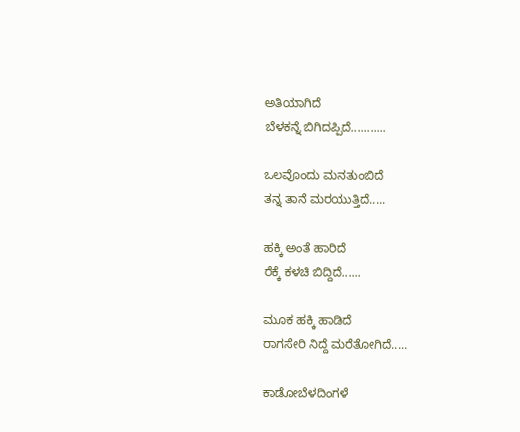ಅತಿಯಾಗಿದೆ
ಬೆಳಕನ್ನೆ ಬಿಗಿದಪ್ಪಿದೆ...........

ಒಲವೊಂದು ಮನತುಂಬಿದೆ
ತನ್ನ ತಾನೆ ಮರಯುತ್ತಿದೆ.....

ಹಕ್ಕಿ ಅಂತೆ ಹಾರಿದೆ
ರೆಕ್ಕೆ ಕಳಚಿ ಬಿದ್ದಿದೆ......

ಮೂಕ ಹಕ್ಕಿ ಹಾಡಿದೆ
ರಾಗಸೇರಿ ನಿದ್ದೆ ಮರೆತೋಗಿದೆ.....

ಕಾಡೋಬೆಳದಿಂಗಳೆ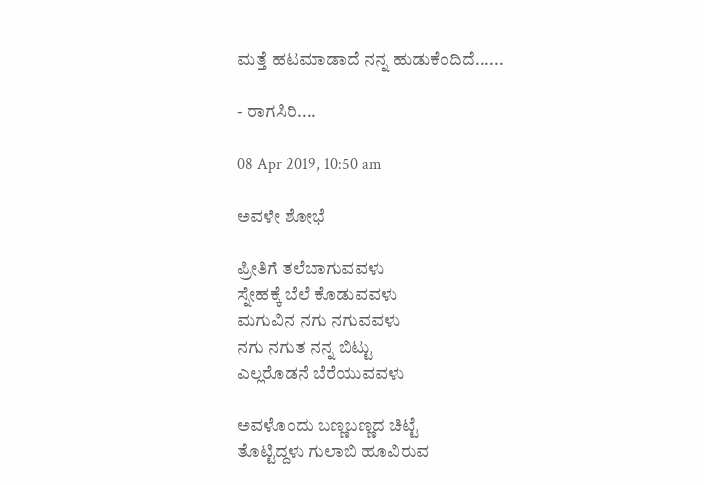ಮತ್ತೆ ಹಟಮಾಡಾದೆ ನನ್ನ ಹುಡುಕೆಂದಿದೆ......

- ರಾಗಸಿರಿ....

08 Apr 2019, 10:50 am

ಅವಳೇ ಶೋಭೆ

ಪ್ರೀತಿಗೆ ತಲೆಬಾಗುವವಳು
ಸ್ನೇಹಕ್ಕೆ ಬೆಲೆ ಕೊಡುವವಳು
ಮಗುವಿನ ನಗು ನಗುವವಳು
ನಗು ನಗುತ ನನ್ನ ಬಿಟ್ಟು
ಎಲ್ಲರೊಡನೆ ಬೆರೆಯುವವಳು

ಅವಳೊಂದು ಬಣ್ಣಬಣ್ಣದ ಚಿಟ್ಟೆ
ತೊಟ್ಟಿದ್ದಳು ಗುಲಾಬಿ ಹೂವಿರುವ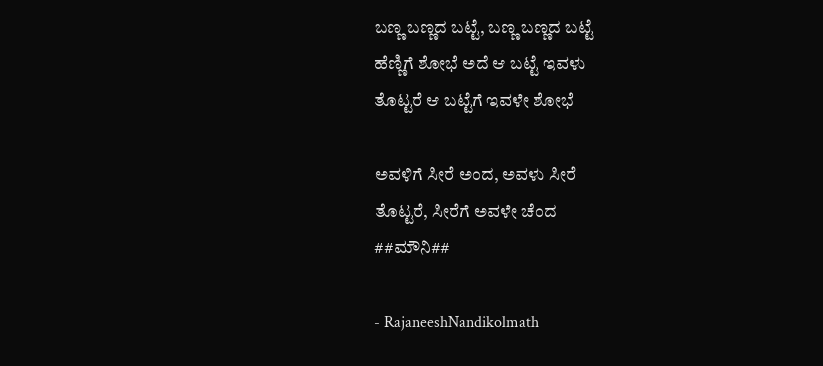ಬಣ್ಣ ಬಣ್ಣದ ಬಟ್ಟೆ, ಬಣ್ಣ ಬಣ್ಣದ ಬಟ್ಟೆ
ಹೆಣ್ಣಿಗೆ ಶೋಭೆ ಅದೆ ಆ ಬಟ್ಟೆ ಇವಳು
ತೊಟ್ಟರೆ ಆ ಬಟ್ಟೆಗೆ ಇವಳೇ ಶೋಭೆ

ಅವಳಿಗೆ ಸೀರೆ ಅಂದ, ಅವಳು ಸೀರೆ
ತೊಟ್ಟರೆ, ಸೀರೆಗೆ ಅವಳೇ ಚೆಂದ
##ಮೌನಿ##

- RajaneeshNandikolmath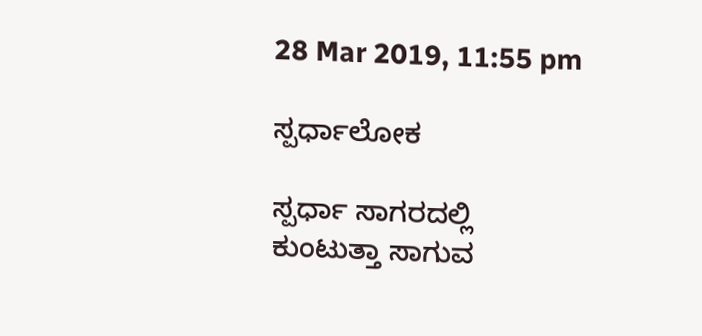28 Mar 2019, 11:55 pm

ಸ್ಪರ್ಧಾಲೋಕ

ಸ್ಪರ್ಧಾ ಸಾಗರದಲ್ಲಿ
ಕುಂಟುತ್ತಾ ಸಾಗುವ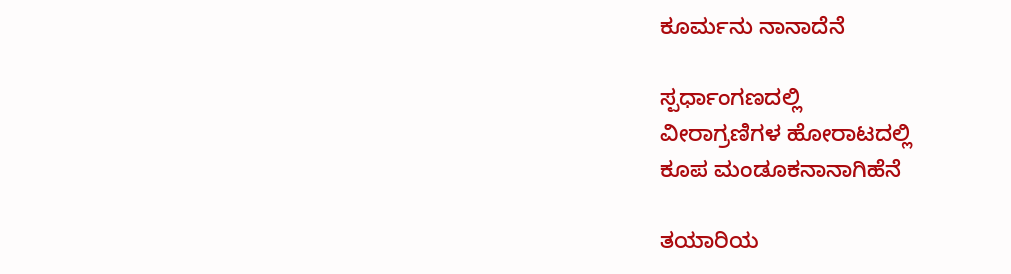ಕೂರ್ಮನು ನಾನಾದೆನೆ

ಸ್ಪರ್ಧಾಂಗಣದಲ್ಲಿ
ವೀರಾಗ್ರಣಿಗಳ ಹೋರಾಟದಲ್ಲಿ
ಕೂಪ ಮಂಡೂಕನಾನಾಗಿಹೆನೆ

ತಯಾರಿಯ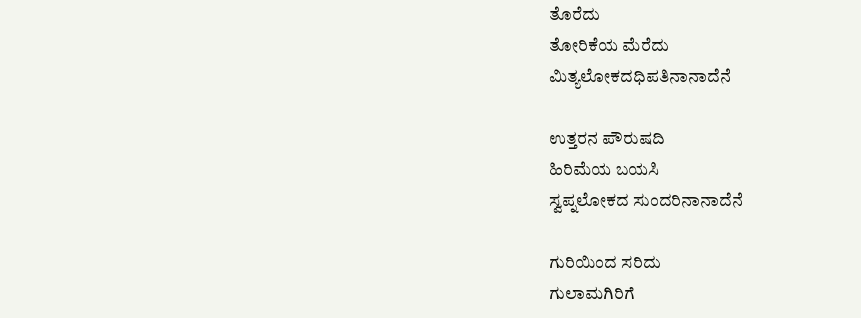ತೊರೆದು
ತೋರಿಕೆಯ ಮೆರೆದು
ಮಿತ್ಯಲೋಕದಧಿಪತಿನಾನಾದೆನೆ

ಉತ್ತರನ ಪೌರುಷದಿ
ಹಿರಿಮೆಯ ಬಯಸಿ
ಸ್ವಪ್ನಲೋಕದ ಸುಂದರಿನಾನಾದೆನೆ

ಗುರಿಯಿಂದ ಸರಿದು
ಗುಲಾಮಗಿರಿಗೆ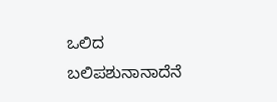ಒಲಿದ
ಬಲಿಪಶುನಾನಾದೆನೆ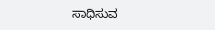ಸಾಧಿಸುವ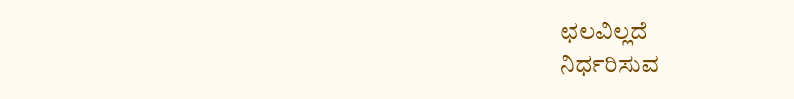ಛಲವಿಲ್ಲದೆ
ನಿರ್ಧರಿಸುವ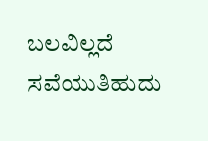ಬಲವಿಲ್ಲದೆ
ಸವೆಯುತಿಹುದು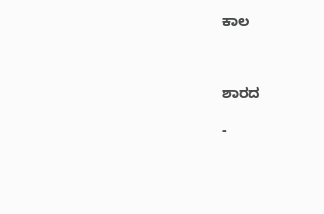ಕಾಲ



ಶಾರದ

-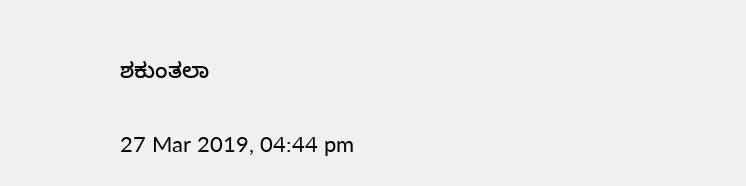ಶಕುಂತಲಾ

27 Mar 2019, 04:44 pm